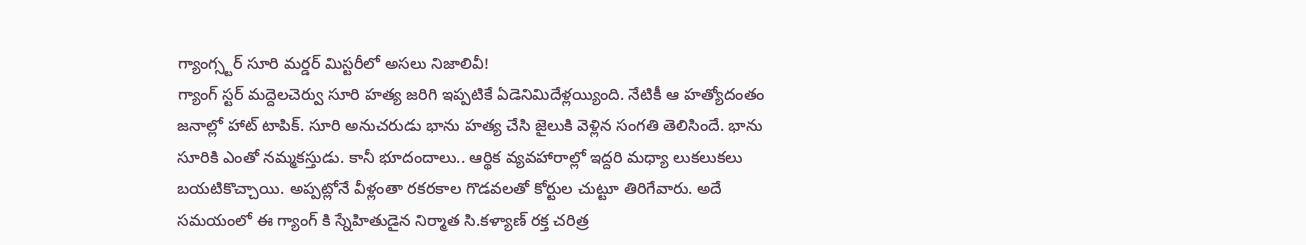గ్యాంగ్స్టర్ సూరి మర్డర్ మిస్టరీలో అసలు నిజాలివీ!
గ్యాంగ్ స్టర్ మద్దెలచెర్వు సూరి హత్య జరిగి ఇప్పటికే ఏడెనిమిదేళ్లయ్యింది. నేటికీ ఆ హత్యోదంతం జనాల్లో హాట్ టాపిక్. సూరి అనుచరుడు భాను హత్య చేసి జైలుకి వెళ్లిన సంగతి తెలిసిందే. భాను సూరికి ఎంతో నమ్మకస్తుడు. కానీ భూదందాలు.. ఆర్థిక వ్యవహారాల్లో ఇద్దరి మధ్యా లుకలుకలు బయటికొచ్చాయి. అప్పట్లోనే వీళ్లంతా రకరకాల గొడవలతో కోర్టుల చుట్టూ తిరిగేవారు. అదే సమయంలో ఈ గ్యాంగ్ కి స్నేహితుడైన నిర్మాత సి.కళ్యాణ్ రక్త చరిత్ర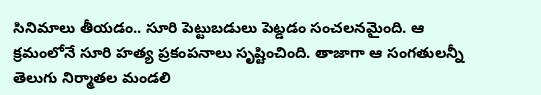సినిమాలు తీయడం.. సూరి పెట్టుబడులు పెట్డడం సంచలనమైంది. ఆ క్రమంలోనే సూరి హత్య ప్రకంపనాలు సృష్టించింది. తాజాగా ఆ సంగతులన్నీ తెలుగు నిర్మాతల మండలి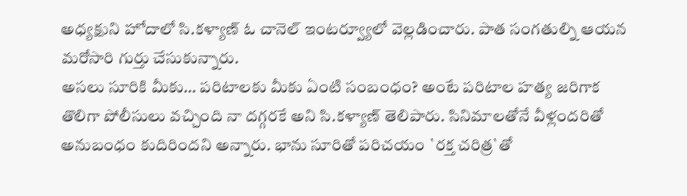అధ్యక్షుని హోదాలో సి.కళ్యాణ్ ఓ చానెల్ ఇంటర్వ్యూలో వెల్లడించారు. పాత సంగతుల్ని ఆయన మరోసారి గుర్తు చేసుకున్నారు.
అసలు సూరికి మీకు… పరిటాలకు మీకు ఏంటి సంబంధం? అంటే పరిటాల హత్య జరిగాక తొలిగా పోలీసులు వచ్చింది నా దగ్గరకే అని సి.కళ్యాణ్ తెలిపారు. సినిమాలతోనే వీళ్లందరితో అనుబంధం కుదిరిందని అన్నారు. భాను సూరితో పరిచయం `రక్త చరిత్ర`తో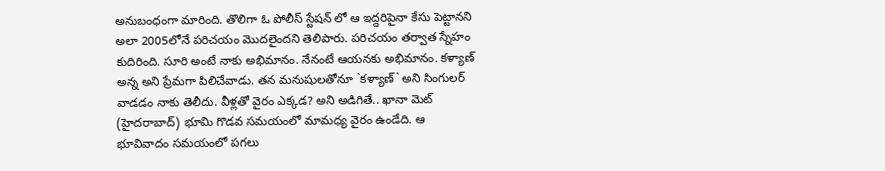అనుబంధంగా మారింది. తొలిగా ఓ పోలీస్ స్టేషన్ లో ఆ ఇద్దరిపైనా కేసు పెట్టానని అలా 2005లోనే పరిచయం మొదలైందని తెలిపారు. పరిచయం తర్వాత స్నేహం కుదిరింది. సూరి అంటే నాకు అభిమానం. నేనంటే ఆయనకు అభిమానం. కళ్యాణ్ అన్న అని ప్రేమగా పిలిచేవాడు. తన మనుషులతోనూ `కళ్యాణ్` అని సింగులర్ వాడడం నాకు తెలీదు. వీళ్లతో వైరం ఎక్కడ? అని అడిగితే.. ఖానా మెట్ (హైదరాబాద్) భూమి గొడవ సమయంలో మామధ్య వైరం ఉండేది. ఆ భూవివాదం సమయంలో పగలు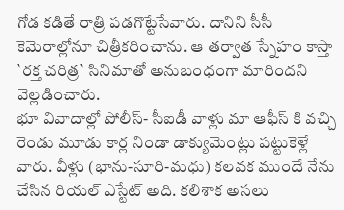గోడ కడితే రాత్రి పడగొట్టేసేవారు. దానిని సీసీ కెమెరాల్లోనూ చిత్రీకరించాను. ఆ తర్వాత స్నేహం కాస్తా `రక్త చరిత్ర` సినిమాతో అనుబంధంగా మారిందని వెల్లడించారు.
భూ వివాదాల్లో పోలీస్- సీఐడీ వాళ్లు మా ఆఫీస్ కి వచ్చి రెండు మూడు కార్ల నిండా డాక్యుమెంట్లు పట్టుకెళ్లే వారు. వీళ్లు (భాను-సూరి-మధు) కలవక ముందే నేను చేసిన రియల్ ఎస్టేట్ అది. కలిశాక అసలు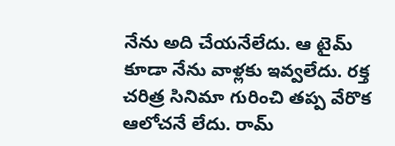నేను అది చేయనేలేదు. ఆ టైమ్ కూడా నేను వాళ్లకు ఇవ్వలేదు. రక్త చరిత్ర సినిమా గురించి తప్ప వేరొక ఆలోచనే లేదు. రామ్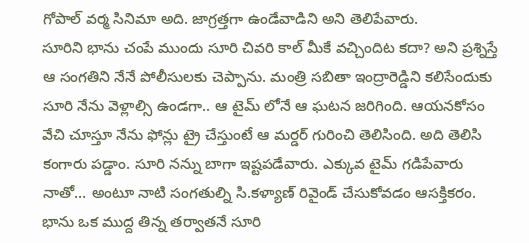గోపాల్ వర్మ సినిమా అది. జాగ్రత్తగా ఉండేవాడిని అని తెలిపేవారు.
సూరిని భాను చంపే ముందు సూరి చివరి కాల్ మీకే వచ్చిందిట కదా? అని ప్రశ్నిస్తే ఆ సంగతిని నేనే పోలీసులకు చెప్పాను. మంత్రి సబితా ఇంద్రారెడ్డిని కలిసేందుకు సూరి నేను వెళ్లాల్సి ఉండగా.. ఆ టైమ్ లోనే ఆ ఘటన జరిగింది. ఆయనకోసం వేచి చూస్తూ నేను ఫోన్లు ట్రై చేస్తుంటే ఆ మర్డర్ గురించి తెలిసింది. అది తెలిసి కంగారు పడ్డాం. సూరి నన్ను బాగా ఇష్టపడేవారు. ఎక్కువ టైమ్ గడిపేవారు నాతో… అంటూ నాటి సంగతుల్ని సి.కళ్యాణ్ రివైండ్ చేసుకోవడం ఆసక్తికరం. భాను ఒక ముద్ద తిన్న తర్వాతనే సూరి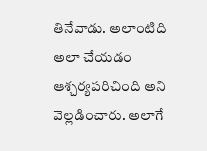తినేవాడు. అలాంటిది అలా చేయడం ఆశ్చర్యపరిచింది అని వెల్లడించారు. అలాగే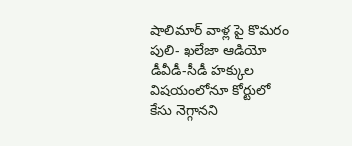షాలిమార్ వాళ్ల పై కొమరం పులి- ఖలేజా ఆడియో డీవీడీ-సీడీ హక్కుల విషయంలోనూ కోర్టులో కేసు నెగ్గానని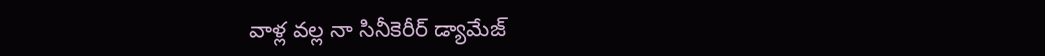వాళ్ల వల్ల నా సినీకెరీర్ డ్యామేజ్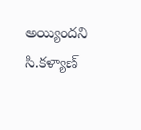అయ్యిందని సి.కళ్యాణ్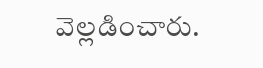వెల్లడించారు.